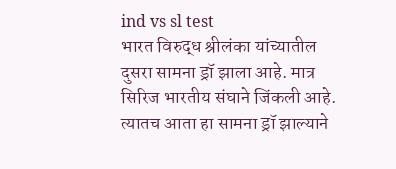ind vs sl test
भारत विरुद्ध श्रीलंका यांच्यातील दुसरा सामना ड्रॉ झाला आहे. मात्र सिरिज भारतीय संघाने जिंकली आहे. त्यातच आता हा सामना ड्रॉ झाल्याने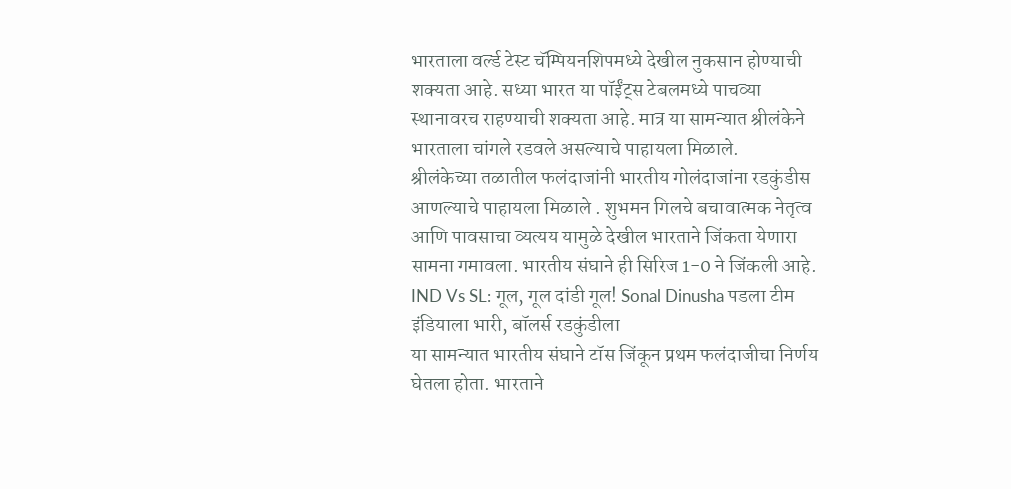भारताला वर्ल्ड टेस्ट चॅम्पियनशिपमध्ये देखील नुकसान होण्याची शक्यता आहे. सध्या भारत या पॉईंट्स टेबलमध्ये पाचव्या स्थानावरच राहण्याची शक्यता आहे. मात्र या सामन्यात श्रीलंकेने भारताला चांगले रडवले असल्याचे पाहायला मिळाले.
श्रीलंकेच्या तळातील फलंदाजांनी भारतीय गोलंदाजांना रडकुंडीस आणल्याचे पाहायला मिळाले . शुभमन गिलचे बचावात्मक नेतृत्व आणि पावसाचा व्यत्यय यामुळे देखील भारताने जिंकता येणारा सामना गमावला. भारतीय संघाने ही सिरिज 1-0 ने जिंकली आहे.
IND Vs SL: गूल, गूल दांडी गूल! Sonal Dinusha पडला टीम इंडियाला भारी, बॉलर्स रडकुंडीला
या सामन्यात भारतीय संघाने टॉस जिंकून प्रथम फलंदाजीचा निर्णय घेतला होता. भारताने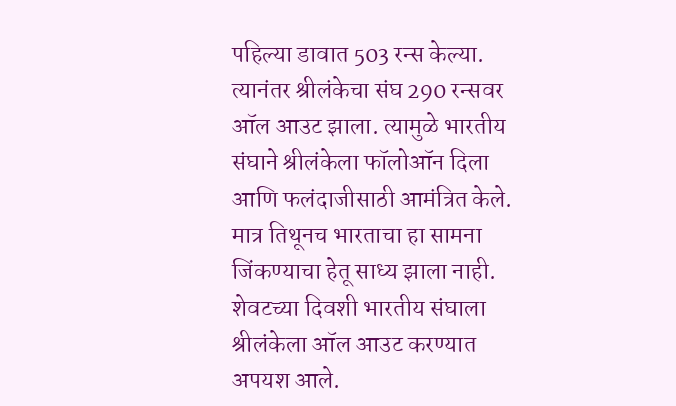पहिल्या डावात 503 रन्स केल्या. त्यानंतर श्रीलंकेचा संघ 290 रन्सवर ऑल आउट झाला. त्यामुळे भारतीय संघाने श्रीलंकेला फॉलोऑन दिला आणि फलंदाजीसाठी आमंत्रित केले. मात्र तिथूनच भारताचा हा सामना जिंकण्याचा हेतू साध्य झाला नाही.
शेवटच्या दिवशी भारतीय संघाला श्रीलंकेला ऑल आउट करण्यात अपयश आले.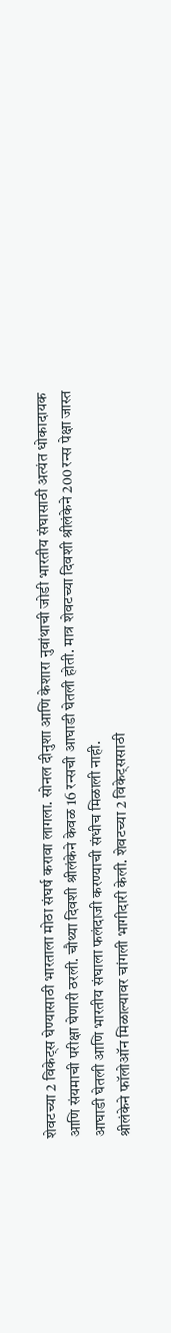शेवटच्या 2 विकेट्स घेण्यासाठी भारताला मोठा संघर्ष करावा लागला. सोनल दीनुशा आणि केशारा नुवांथाची जोडी भारतीय संघासाठी अत्यंत धोकादायक आणि संयमाची परीक्षा घेणारी ठरली. चौथ्या दिवशी श्रीलंकेने केवळ 16 रन्सची आघाडी घेतली होती. मात्र शेवटच्या दिवशी श्रीलंकेने 200 रन्स पेक्षा जास्त आघाडी घेतली आणि भारतीय संघाला फलंदाजी करण्याची संधीच मिळाली नाही.
श्रीलंकेने फॉलोऑन मिळाल्यावर चांगली भागीदारी केली. शेवटच्या 2 विकेट्ससाठी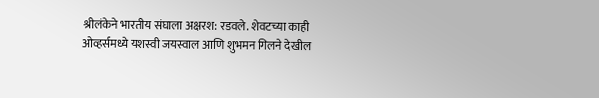श्रीलंकेने भारतीय संघाला अक्षरश: रडवले. शेवटच्या काही ओव्हर्समध्ये यशस्वी जयस्वाल आणि शुभमन गिलने देखील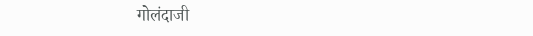गोलंदाजी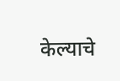केल्याचे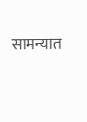सामन्यात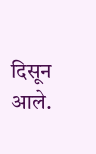दिसून आले.